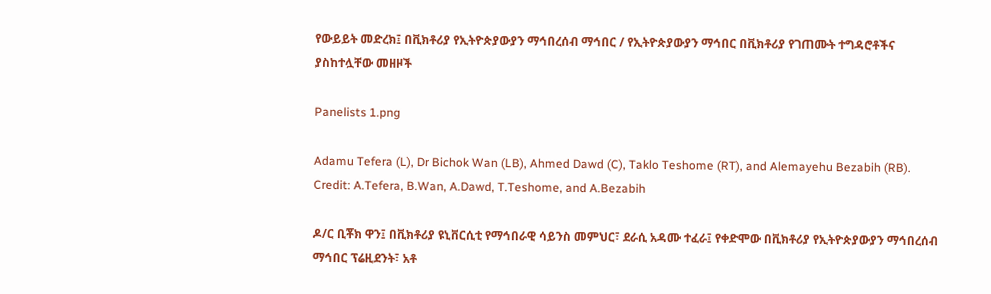የውይይት መድረክ፤ በቪክቶሪያ የኢትዮጵያውያን ማኅበረሰብ ማኅበር / የኢትዮጵያውያን ማኅበር በቪክቶሪያ የገጠሙት ተግዳሮቶችና ያስከተሏቸው መዘዞች

Panelists 1.png

Adamu Tefera (L), Dr Bichok Wan (LB), Ahmed Dawd (C), Taklo Teshome (RT), and Alemayehu Bezabih (RB). Credit: A.Tefera, B.Wan, A.Dawd, T.Teshome, and A.Bezabih

ዶ/ር ቢቾክ ዋን፤ በቪክቶሪያ ዩኒቨርሲቲ የማኅበራዊ ሳይንስ መምህር፣ ደራሲ አዳሙ ተፈራ፤ የቀድሞው በቪክቶሪያ የኢትዮጵያውያን ማኅበረሰብ ማኅበር ፕሬዚደንት፣ አቶ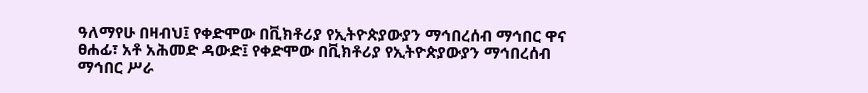ዓለማየሁ በዛብህ፤ የቀድሞው በቪክቶሪያ የኢትዮጵያውያን ማኅበረሰብ ማኅበር ዋና ፀሐፊ፣ አቶ አሕመድ ዳውድ፤ የቀድሞው በቪክቶሪያ የኢትዮጵያውያን ማኅበረሰብ ማኅበር ሥራ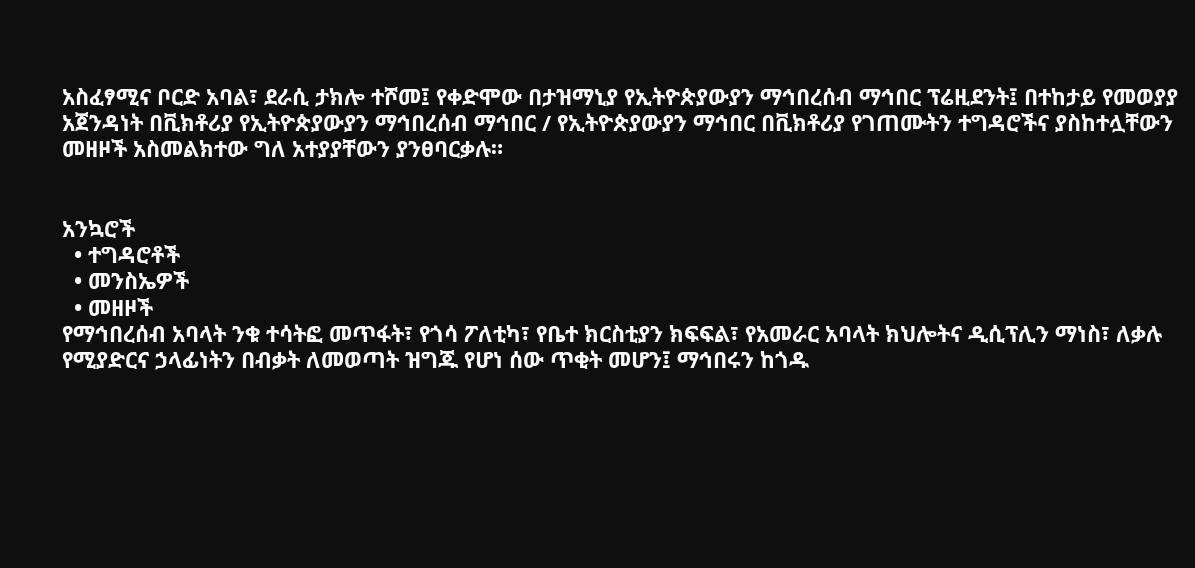አስፈፃሚና ቦርድ አባል፣ ደራሲ ታክሎ ተሾመ፤ የቀድሞው በታዝማኒያ የኢትዮጵያውያን ማኅበረሰብ ማኅበር ፕሬዚደንት፤ በተከታይ የመወያያ አጀንዳነት በቪክቶሪያ የኢትዮጵያውያን ማኅበረሰብ ማኅበር / የኢትዮጵያውያን ማኅበር በቪክቶሪያ የገጠሙትን ተግዳሮችና ያስከተሏቸውን መዘዞች አስመልክተው ግለ አተያያቸውን ያንፀባርቃሉ።


አንኳሮች
  • ተግዳሮቶች
  • መንስኤዎች
  • መዘዞች
የማኅበረሰብ አባላት ንቁ ተሳትፎ መጥፋት፣ የጎሳ ፖለቲካ፣ የቤተ ክርስቲያን ክፍፍል፣ የአመራር አባላት ክህሎትና ዲሲፕሊን ማነስ፣ ለቃሉ የሚያድርና ኃላፊነትን በብቃት ለመወጣት ዝግጁ የሆነ ሰው ጥቂት መሆን፤ ማኅበሩን ከጎዱ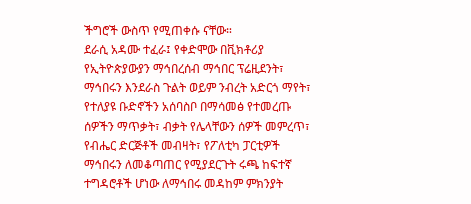ችግሮች ውስጥ የሚጠቀሱ ናቸው።
ደራሲ አዳሙ ተፈራ፤ የቀድሞው በቪክቶሪያ የኢትዮጵያውያን ማኅበረሰብ ማኅበር ፕሬዚደንት፣
ማኅበሩን እንደራስ ጉልት ወይም ንብረት አድርጎ ማየት፣ የተለያዩ ቡድኖችን አሰባስቦ በማሳመፅ የተመረጡ ሰዎችን ማጥቃት፣ ብቃት የሌላቸውን ሰዎች መምረጥ፣ የብሔር ድርጅቶች መብዛት፣ የፖለቲካ ፓርቲዎች ማኅበሩን ለመቆጣጠር የሚያደርጉት ሩጫ ከፍተኛ ተግዳሮቶች ሆነው ለማኅበሩ መዳከም ምክንያት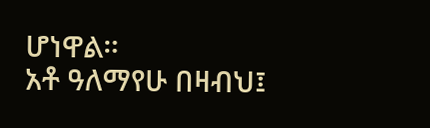ሆነዋል።
አቶ ዓለማየሁ በዛብህ፤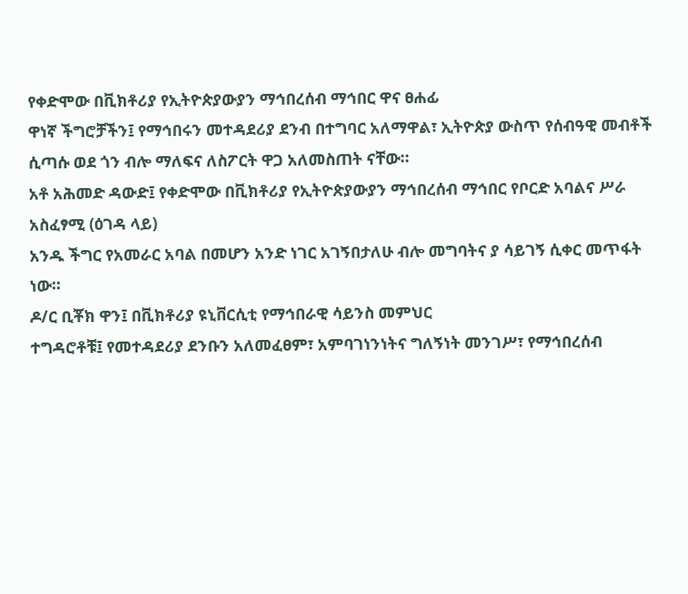የቀድሞው በቪክቶሪያ የኢትዮጵያውያን ማኅበረሰብ ማኅበር ዋና ፀሐፊ
ዋነኛ ችግሮቻችን፤ የማኅበሩን መተዳደሪያ ደንብ በተግባር አለማዋል፣ ኢትዮጵያ ውስጥ የሰብዓዊ መብቶች ሲጣሱ ወደ ጎን ብሎ ማለፍና ለስፖርት ዋጋ አለመስጠት ናቸው።
አቶ አሕመድ ዳውድ፤ የቀድሞው በቪክቶሪያ የኢትዮጵያውያን ማኅበረሰብ ማኅበር የቦርድ አባልና ሥራ አስፈፃሚ (ዕገዳ ላይ)
አንዱ ችግር የአመራር አባል በመሆን አንድ ነገር አገኝበታለሁ ብሎ መግባትና ያ ሳይገኝ ሲቀር መጥፋት ነው።
ዶ/ር ቢቾክ ዋን፤ በቪክቶሪያ ዩኒቨርሲቲ የማኅበራዊ ሳይንስ መምህር
ተግዳሮቶቹ፤ የመተዳደሪያ ደንቡን አለመፈፀም፣ አምባገነንነትና ግለኝነት መንገሥ፣ የማኅበረሰብ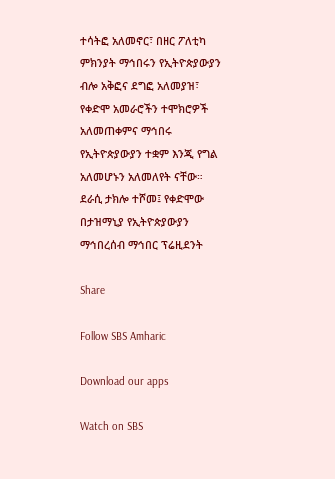ተሳትፎ አለመኖር፣ በዘር ፖለቲካ ምክንያት ማኅበሩን የኢትዮጵያውያን ብሎ አቅፎና ደግፎ አለመያዝ፣ የቀድሞ አመራሮችን ተሞክሮዎች አለመጠቀምና ማኅበሩ የኢትዮጵያውያን ተቋም እንጂ የግል አለመሆኑን አለመለየት ናቸው።
ደራሲ ታክሎ ተሾመ፤ የቀድሞው በታዝማኒያ የኢትዮጵያውያን ማኅበረሰብ ማኅበር ፕሬዚደንት

Share

Follow SBS Amharic

Download our apps

Watch on SBS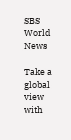SBS World News

Take a global view with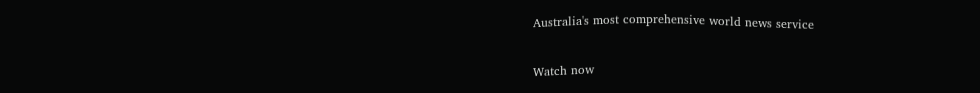Australia's most comprehensive world news service

Watch now